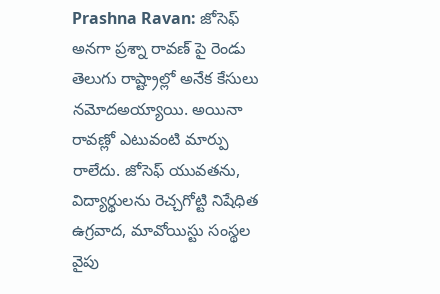Prashna Ravan: జోసెఫ్ అనగా ప్రశ్నా రావణ్ పై రెండు తెలుగు రాష్ట్రాల్లో అనేక కేసులు నమోదఅయ్యాయి. అయినా రావణ్లో ఎటువంటి మార్పు రాలేదు. జోసెఫ్ యువతను, విద్యార్థులను రెచ్చగోట్టి నిషేధిత ఉగ్రవాద, మావోయిస్టు సంస్థల వైపు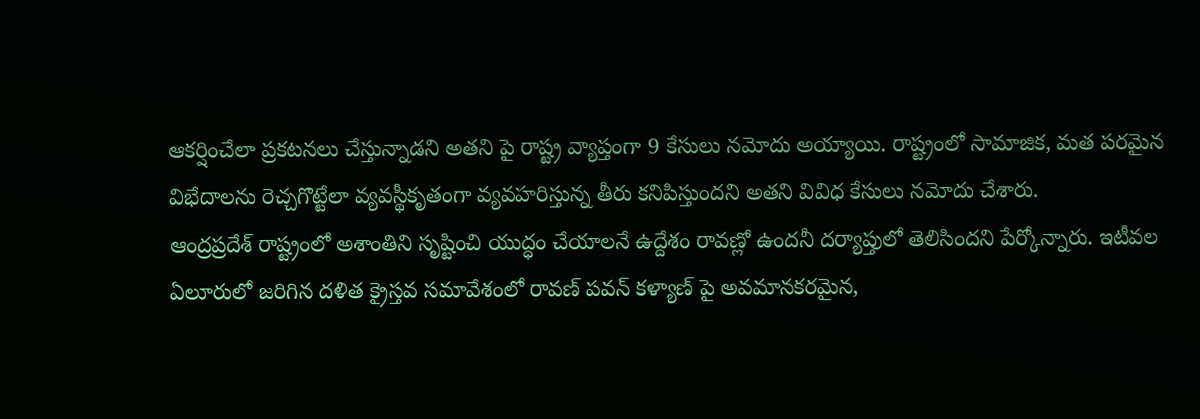ఆకర్షించేలా ప్రకటనలు చేస్తున్నాడని అతని పై రాష్ట్ర వ్యాప్తంగా 9 కేసులు నమోదు అయ్యాయి. రాష్ట్రంలో సామాజిక, మత పరమైన విభేదాలను రెచ్చగొట్టేలా వ్యవస్థీకృతంగా వ్యవహరిస్తున్న తీరు కనిపిస్తుందని అతని వివిధ కేసులు నమోదు చేశారు.
ఆంద్రప్రదేశ్ రాష్ట్రంలో అశాంతిని సృష్టించి యుద్ధం చేయాలనే ఉద్దేశం రావణ్లో ఉందనీ దర్యాప్తులో తెలిసిందని పేర్కోన్నారు. ఇటీవల ఏలూరులో జరిగిన దళిత క్రైస్తవ సమావేశంలో రావణ్ పవన్ కళ్యాణ్ పై అవమానకరమైన,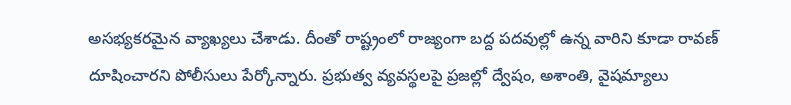అసభ్యకరమైన వ్యాఖ్యలు చేశాడు. దీంతో రాష్ట్రంలో రాజ్యంగా బద్ద పదవుల్లో ఉన్న వారిని కూడా రావణ్ దూషించారని పోలీసులు పేర్కోన్నారు. ప్రభుత్వ వ్యవస్థలపై ప్రజల్లో ద్వేషం, అశాంతి, వైషమ్యాలు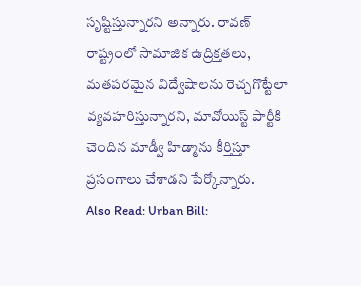సృష్టిస్తున్నారని అన్నారు. రావణ్ రాష్ట్రంలో సామాజిక ఉద్రిక్తతలు, మతపరమైన విద్వేషాలను రెచ్చగొట్టేలా వ్యవహరిస్తున్నారని, మావోయిస్ట్ పార్టీకి చెందిన మాడ్వీ హిడ్మాను కీర్తిస్తూ ప్రసంగాలు చేశాడని పేర్కోన్నారు.
Also Read: Urban Bill: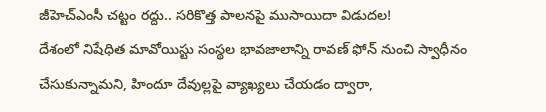జీహెచ్ఎంసీ చట్టం రద్దు.. సరికొత్త పాలనపై ముసాయిదా విడుదల!
దేశంలో నిషేధిత మావోయిస్టు సంస్థల భావజాలాన్ని రావణ్ ఫోన్ నుంచి స్వాధీనం చేసుకున్నామని, హిందూ దేవుల్లపై వ్యాఖ్యలు చేయడం ద్వారా,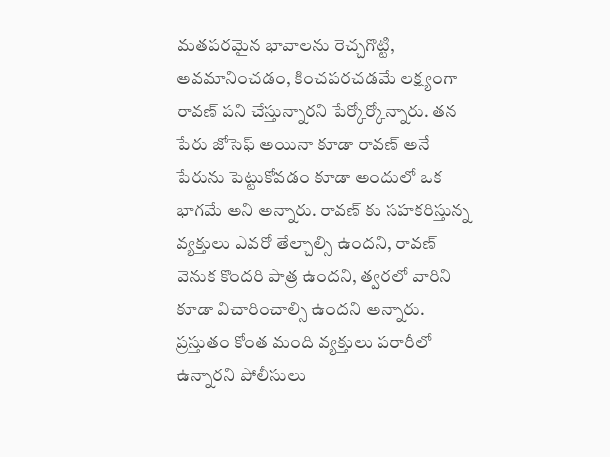మతపరమైన భావాలను రెచ్చగొట్టి, అవమానించడం, కించపరచడమే లక్ష్యంగా రావణ్ పని చేస్తున్నారని పేర్కోర్కోన్నారు. తన పేరు జోసెఫ్ అయినా కూడా రావణ్ అనే పేరును పెట్టుకోవడం కూడా అందులో ఒక భాగమే అని అన్నారు. రావణ్ కు సహకరిస్తున్న వ్యక్తులు ఎవరో తేల్చాల్సి ఉందని, రావణ్ వెనుక కొందరి పాత్ర ఉందని, త్వరలో వారిని కూడా విచారించాల్సి ఉందని అన్నారు. ప్రస్తుతం కోంత మంది వ్యక్తులు పరారీలో ఉన్నారని పోలీసులు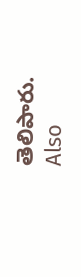తెలిపారు.
Also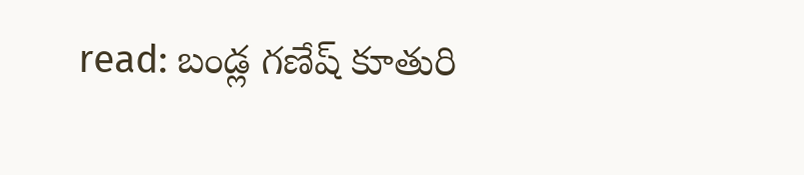read: బండ్ల గణేష్ కూతురి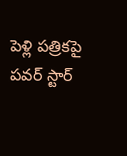పెళ్లి పత్రికపై పవర్ స్టార్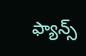ఫ్యాన్స్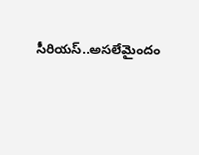సీరియస్..అసలేమైందం